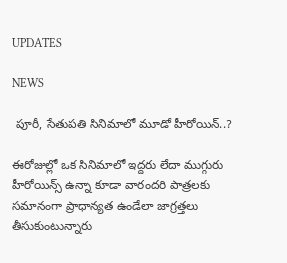UPDATES

NEWS

 పూరీ, సేతుపతి సినిమాలో మూడో హీరోయిన్..?

ఈరోజుల్లో ఒక సినిమాలో ఇద్దరు లేదా ముగ్గురు హీరోయిన్స్ ఉన్నా కూడా వారందరి పాత్రలకు సమానంగా ప్రాధాన్యత ఉండేలా జాగ్రత్తలు తీసుకుంటున్నారు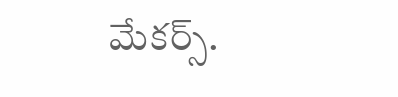మేకర్స్.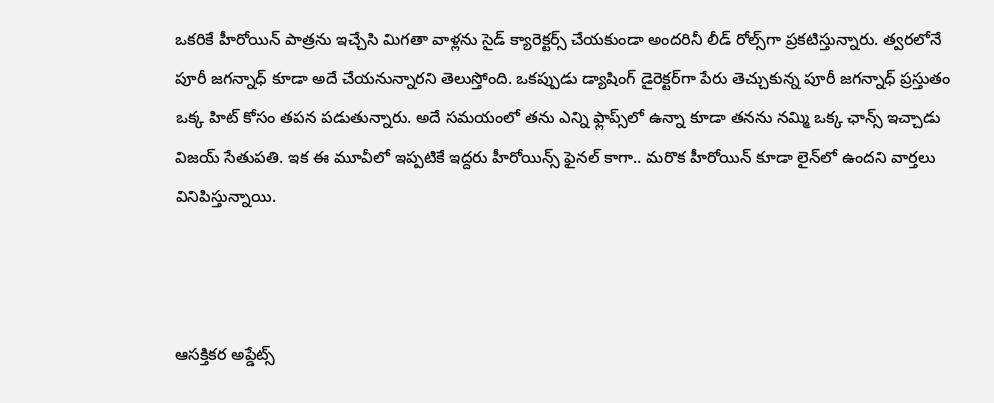ఒకరికే హీరోయిన్ పాత్రను ఇచ్చేసి మిగతా వాళ్లను సైడ్ క్యారెక్టర్స్ చేయకుండా అందరినీ లీడ్ రోల్స్‌గా ప్రకటిస్తున్నారు. త్వరలోనే పూరీ జగన్నాధ్ కూడా అదే చేయనున్నారని తెలుస్తోంది. ఒకప్పుడు డ్యాషింగ్ డైరెక్టర్‌గా పేరు తెచ్చుకున్న పూరీ జగన్నాధ్ ప్రస్తుతం ఒక్క హిట్ కోసం తపన పడుతున్నారు. అదే సమయంలో తను ఎన్ని ఫ్లాప్స్‌లో ఉన్నా కూడా తనను నమ్మి ఒక్క ఛాన్స్ ఇచ్చాడు విజయ్ సేతుపతి. ఇక ఈ మూవీలో ఇప్పటికే ఇద్దరు హీరోయిన్స్ ఫైనల్ కాగా.. మరొక హీరోయిన్ కూడా లైన్‌లో ఉందని వార్తలు వినిపిస్తున్నాయి.



ఆసక్తికర అప్డేట్స్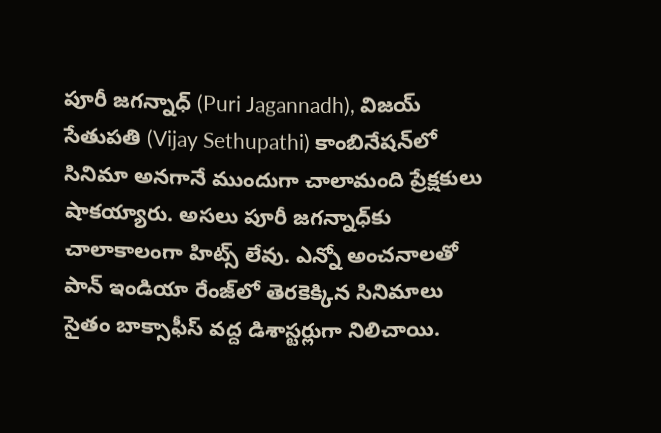పూరీ జగన్నాధ్ (Puri Jagannadh), విజయ్ సేతుపతి (Vijay Sethupathi) కాంబినేషన్‌లో సినిమా అనగానే ముందుగా చాలామంది ప్రేక్షకులు షాకయ్యారు. అసలు పూరీ జగన్నాధ్‌కు చాలాకాలంగా హిట్స్ లేవు. ఎన్నో అంచనాలతో పాన్ ఇండియా రేంజ్‌లో తెరకెక్కిన సినిమాలు సైతం బాక్సాఫీస్ వద్ద డిశాస్టర్లుగా నిలిచాయి.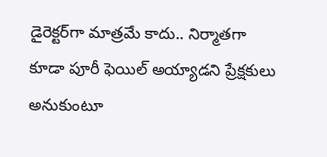డైరెక్టర్‌గా మాత్రమే కాదు.. నిర్మాతగా కూడా పూరీ ఫెయిల్ అయ్యాడని ప్రేక్షకులు అనుకుంటూ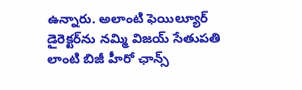ఉన్నారు. అలాంటి ఫెయిల్యూర్ డైరెక్టర్‌ను నమ్మి విజయ్ సేతుపతి లాంటి బిజీ హీరో ఛాన్స్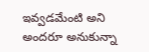ఇవ్వడమేంటి అని అందరూ అనుకున్నా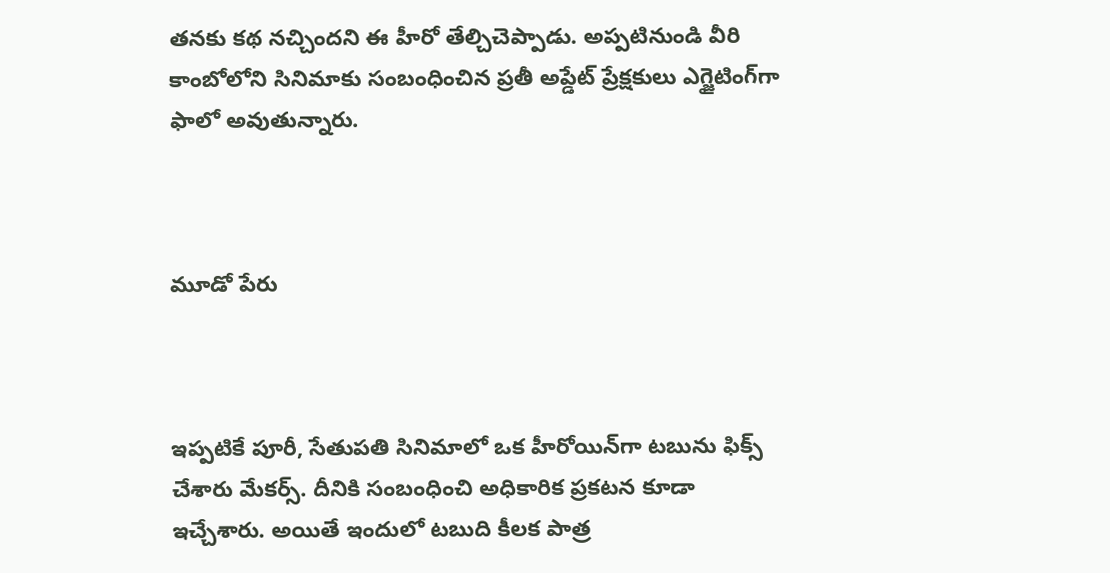తనకు కథ నచ్చిందని ఈ హీరో తేల్చిచెప్పాడు. అప్పటినుండి వీరి కాంబోలోని సినిమాకు సంబంధించిన ప్రతీ అప్డేట్ ప్రేక్షకులు ఎగ్జైటింగ్‌గా ఫాలో అవుతున్నారు.



మూడో పేరు



ఇప్పటికే పూరీ, సేతుపతి సినిమాలో ఒక హీరోయిన్‌గా టబును ఫిక్స్ చేశారు మేకర్స్. దీనికి సంబంధించి అధికారిక ప్రకటన కూడా ఇచ్చేశారు. అయితే ఇందులో టబుది కీలక పాత్ర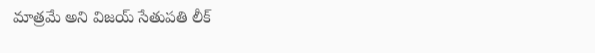మాత్రమే అని విజయ్ సేతుపతి లీక్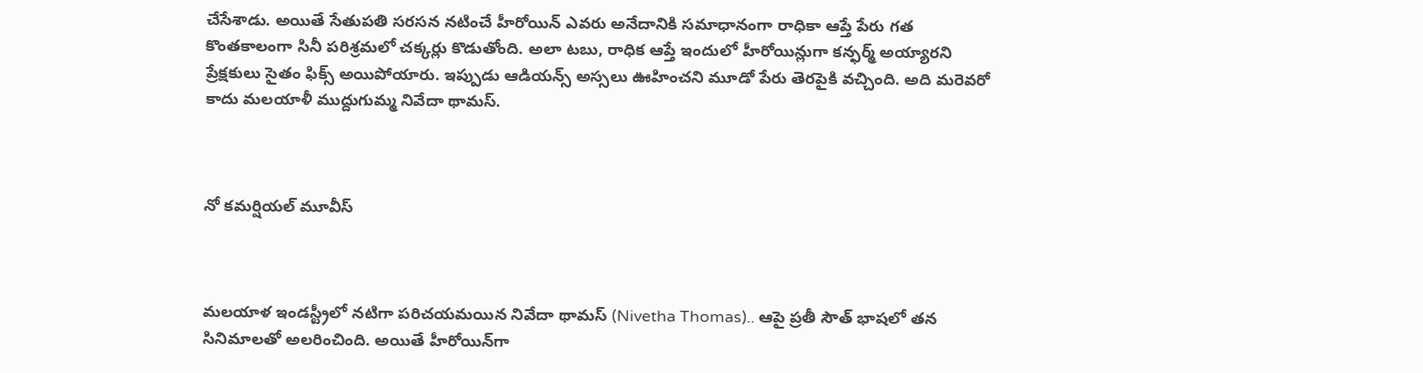చేసేశాడు. అయితే సేతుపతి సరసన నటించే హీరోయిన్ ఎవరు అనేదానికి సమాధానంగా రాధికా ఆప్తే పేరు గత కొంతకాలంగా సినీ పరిశ్రమలో చక్కర్లు కొడుతోంది. అలా టబు, రాధిక ఆప్తే ఇందులో హీరోయిన్లుగా కన్ఫర్మ్ అయ్యారని ప్రేక్షకులు సైతం ఫిక్స్ అయిపోయారు. ఇప్పుడు ఆడియన్స్ అస్సలు ఊహించని మూడో పేరు తెరపైకి వచ్చింది. అది మరెవరో కాదు మలయాళీ ముద్దుగుమ్మ నివేదా థామస్.



నో కమర్షియల్ మూవీస్



మలయాళ ఇండస్ట్రీలో నటిగా పరిచయమయిన నివేదా థామస్ (Nivetha Thomas).. ఆపై ప్రతీ సౌత్ భాషలో తన సినిమాలతో అలరించింది. అయితే హీరోయిన్‌గా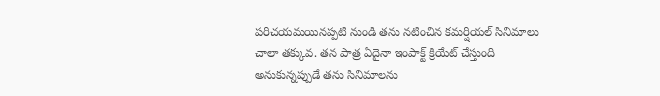పరిచయమయినప్పటి నుండి తను నటించిన కమర్షియల్ సినిమాలు చాలా తక్కువ. తన పాత్ర ఏదైనా ఇంపాక్ట్ క్రియేట్ చేస్తుంది అనుకున్నప్పుడే తను సినిమాలను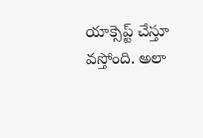యాక్సెప్ట్ చేస్తూ వస్తోంది. అలా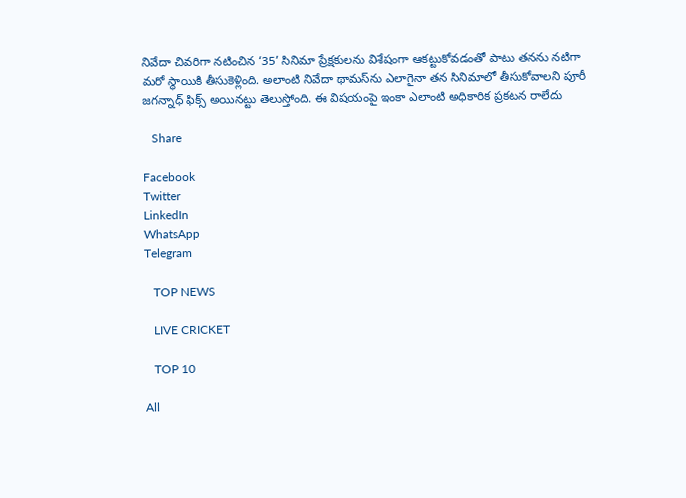నివేదా చివరిగా నటించిన ‘35’ సినిమా ప్రేక్షకులను విశేషంగా ఆకట్టుకోవడంతో పాటు తనను నటిగా మరో స్థాయికి తీసుకెళ్లింది. అలాంటి నివేదా థామస్‌ను ఎలాగైనా తన సినిమాలో తీసుకోవాలని పూరీ జగన్నాధ్ ఫిక్స్ అయినట్టు తెలుస్తోంది. ఈ విషయంపై ఇంకా ఎలాంటి అధికారిక ప్రకటన రాలేదు

   Share

Facebook
Twitter
LinkedIn
WhatsApp
Telegram

   TOP NEWS

   LIVE CRICKET

   TOP 10

All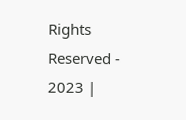Rights Reserved - 2023 |